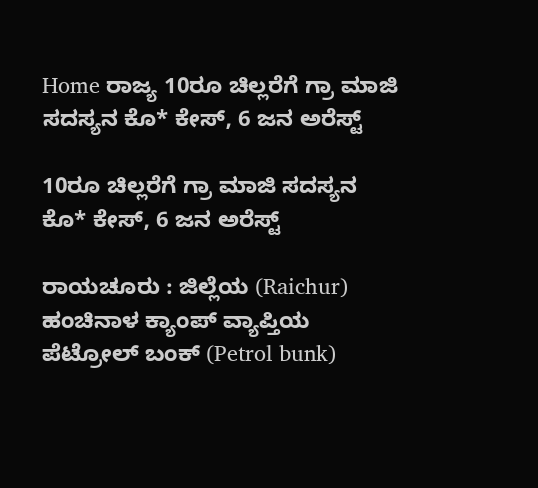Home ರಾಜ್ಯ 10ರೂ ಚಿಲ್ಲರೆಗೆ ಗ್ರಾ ಮಾಜಿ ಸದಸ್ಯನ ಕೊ* ಕೇಸ್, 6 ಜನ ಅರೆಸ್ಟ್‌

10ರೂ ಚಿಲ್ಲರೆಗೆ ಗ್ರಾ ಮಾಜಿ ಸದಸ್ಯನ ಕೊ* ಕೇಸ್, 6 ಜನ ಅರೆಸ್ಟ್‌

ರಾಯಚೂರು : ಜಿಲ್ಲೆಯ (Raichur) ಹಂಚಿನಾಳ ಕ್ಯಾಂಪ್ ವ್ಯಾಪ್ತಿಯ ಪೆಟ್ರೋಲ್ ಬಂಕ್ (Petrol bunk)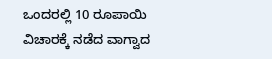ಒಂದರಲ್ಲಿ 10 ರೂಪಾಯಿ ವಿಚಾರಕ್ಕೆ ನಡೆದ ವಾಗ್ವಾದ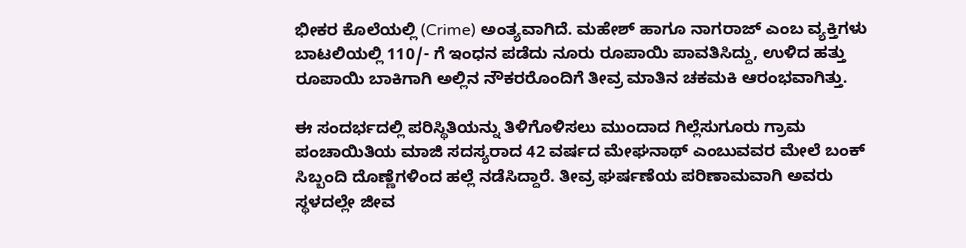ಭೀಕರ ಕೊಲೆಯಲ್ಲಿ (Crime) ಅಂತ್ಯವಾಗಿದೆ. ಮಹೇಶ್ ಹಾಗೂ ನಾಗರಾಜ್ ಎಂಬ ವ್ಯಕ್ತಿಗಳು ಬಾಟಲಿಯಲ್ಲಿ 110/- ಗೆ ಇಂಧನ ಪಡೆದು ನೂರು ರೂಪಾಯಿ ಪಾವತಿಸಿದ್ದು, ಉಳಿದ ಹತ್ತು ರೂಪಾಯಿ ಬಾಕಿಗಾಗಿ ಅಲ್ಲಿನ ನೌಕರರೊಂದಿಗೆ ತೀವ್ರ ಮಾತಿನ ಚಕಮಕಿ ಆರಂಭವಾಗಿತ್ತು.

ಈ ಸಂದರ್ಭದಲ್ಲಿ ಪರಿಸ್ಥಿತಿಯನ್ನು ತಿಳಿಗೊಳಿಸಲು ಮುಂದಾದ ಗಿಲ್ಲೆಸುಗೂರು ಗ್ರಾಮ ಪಂಚಾಯಿತಿಯ ಮಾಜಿ ಸದಸ್ಯರಾದ 42 ವರ್ಷದ ಮೇಘನಾಥ್ ಎಂಬುವವರ ಮೇಲೆ ಬಂಕ್ ಸಿಬ್ಬಂದಿ ದೊಣ್ಣೆಗಳಿಂದ ಹಲ್ಲೆ ನಡೆಸಿದ್ದಾರೆ. ತೀವ್ರ ಘರ್ಷಣೆಯ ಪರಿಣಾಮವಾಗಿ ಅವರು ಸ್ಥಳದಲ್ಲೇ ಜೀವ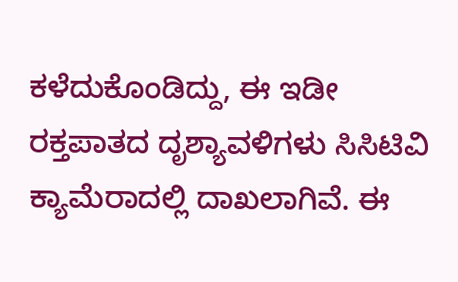ಕಳೆದುಕೊಂಡಿದ್ದು, ಈ ಇಡೀ ರಕ್ತಪಾತದ ದೃಶ್ಯಾವಳಿಗಳು ಸಿಸಿಟಿವಿ ಕ್ಯಾಮೆರಾದಲ್ಲಿ ದಾಖಲಾಗಿವೆ. ಈ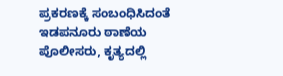ಪ್ರಕರಣಕ್ಕೆ ಸಂಬಂಧಿಸಿದಂತೆ ಇಡಪನೂರು ಠಾಣೆಯ ಪೊಲೀಸರು, ಕೃತ್ಯದಲ್ಲಿ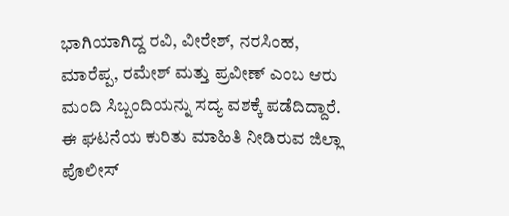ಭಾಗಿಯಾಗಿದ್ದ ರವಿ, ವೀರೇಶ್, ನರಸಿಂಹ, ಮಾರೆಪ್ಪ, ರಮೇಶ್ ಮತ್ತು ಪ್ರವೀಣ್ ಎಂಬ ಆರು ಮಂದಿ ಸಿಬ್ಬಂದಿಯನ್ನು ಸದ್ಯ ವಶಕ್ಕೆ ಪಡೆದಿದ್ದಾರೆ. ಈ ಘಟನೆಯ ಕುರಿತು ಮಾಹಿತಿ ನೀಡಿರುವ ಜಿಲ್ಲಾ ಪೊಲೀಸ್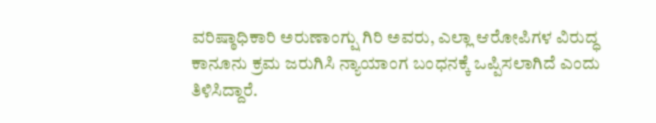ವರಿಷ್ಠಾಧಿಕಾರಿ ಅರುಣಾಂಗ್ಷು ಗಿರಿ ಅವರು, ಎಲ್ಲಾ ಆರೋಪಿಗಳ ವಿರುದ್ಧ ಕಾನೂನು ಕ್ರಮ ಜರುಗಿಸಿ ನ್ಯಾಯಾಂಗ ಬಂಧನಕ್ಕೆ ಒಪ್ಪಿಸಲಾಗಿದೆ ಎಂದು ತಿಳಿಸಿದ್ದಾರೆ.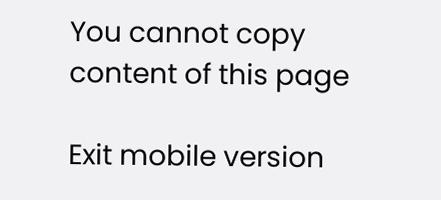You cannot copy content of this page

Exit mobile version